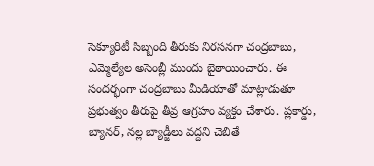సెక్యూరిటీ సిబ్బంది తీరుకు నిరసనగా చంద్రబాబు, ఎమ్మెల్యేల అసెంబ్లీ ముందు బైఠాయించారు. ఈ సందర్భంగా చంద్రబాబు మీడియాతో మాట్లాడుతూ ప్రభుత్వం తీరుపై తీవ్ర ఆగ్రహం వ్యక్తం చేశారు. ప్లకార్డు, బ్యానర్, నల్ల బ్యాడ్జీలు వద్దని చెబితే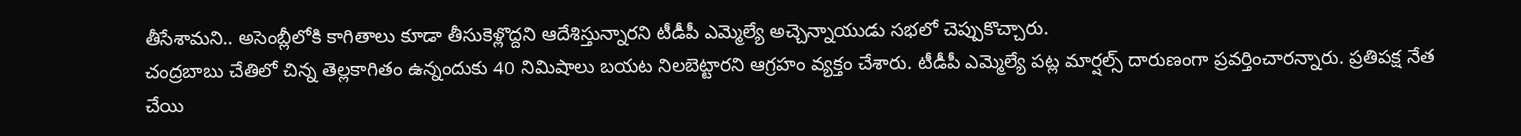తీసేశామని.. అసెంబ్లీలోకి కాగితాలు కూడా తీసుకెళ్లొద్దని ఆదేశిస్తున్నారని టీడీపీ ఎమ్మెల్యే అచ్చెన్నాయుడు సభలో చెప్పుకొచ్చారు.
చంద్రబాబు చేతిలో చిన్న తెల్లకాగితం ఉన్నందుకు 40 నిమిషాలు బయట నిలబెట్టారని ఆగ్రహం వ్యక్తం చేశారు. టీడీపీ ఎమ్మెల్యే పట్ల మార్షల్స్ దారుణంగా ప్రవర్తించారన్నారు. ప్రతిపక్ష నేత చేయి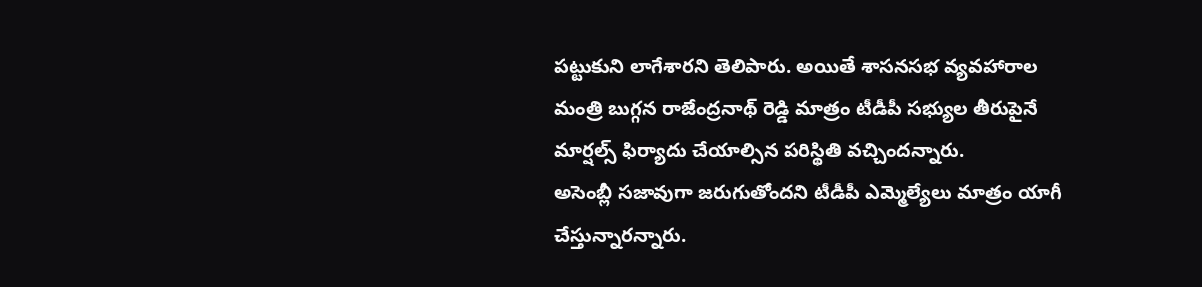పట్టుకుని లాగేశారని తెలిపారు. అయితే శాసనసభ వ్యవహారాల మంత్రి బుగ్గన రాజేంద్రనాథ్ రెడ్డి మాత్రం టీడీపీ సభ్యుల తీరుపైనే మార్షల్స్ ఫిర్యాదు చేయాల్సిన పరిస్థితి వచ్చిందన్నారు.
అసెంబ్లీ సజావుగా జరుగుతోందని టీడీపీ ఎమ్మెల్యేలు మాత్రం యాగీ చేస్తున్నారన్నారు.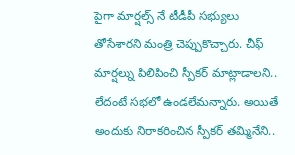పైగా మార్షల్స్ నే టీడీపీ సభ్యులు తోసేశారని మంత్రి చెప్పుకొచ్చారు. చీఫ్ మార్షల్ను పిలిపించి స్పీకర్ మాట్లాడాలని.. లేదంటే సభలో ఉండలేమన్నారు. అయితే అందుకు నిరాకరించిన స్పీకర్ తమ్మినేని..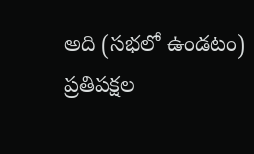అది (సభలో ఉండటం) ప్రతిపక్షల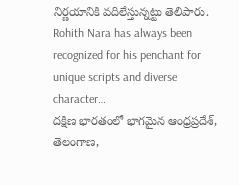నిర్ణయానికి వదిలేస్తున్నట్టు తెలిపారు.
Rohith Nara has always been recognized for his penchant for unique scripts and diverse character…
దక్షిణ భారతంలో భాగమైన ఆంధ్రప్రదేశ్, తెలంగాణ,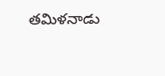తమిళనాడు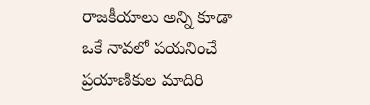రాజకీయాలు అన్ని కూడా ఒకే నావలో పయనించే ప్రయాణికుల మాదిరి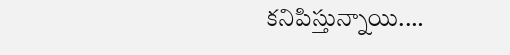కనిపిస్తున్నాయి.…